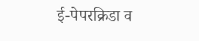ई-पेपरक्रिडा व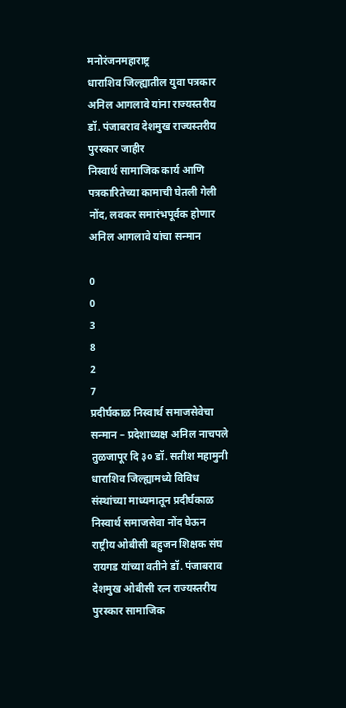मनोरंजनमहाराष्ट्र
धाराशिव जिल्ह्यातील युवा पत्रकार अनिल आगलावे यांना राज्यस्तरीय डॉ. पंजाबराव देशमुख राज्यस्तरीय पुरस्कार जाहीर
निस्वार्थ सामाजिक कार्य आणि पत्रकारितेच्या कामाची घेतली गेली नोंद, लवकर समारंभपूर्वक होणार अनिल आगलावे यांचा सन्मान

0
0
3
8
2
7
प्रदीर्घकाळ निस्वार्थ समाजसेवेचा सन्मान – प्रदेशाध्यक्ष अनिल नाचपले
तुळजापूर दि ३० डॉ. सतीश महामुनी
धाराशिव जिल्ह्यामध्ये विविध संस्थांच्या माध्यमातून प्रदीर्घकाळ निस्वार्थ समाजसेवा नोंद घेऊन राष्ट्रीय ओबीसी बहुजन शिक्षक संघ रायगड यांच्या वतीने डॉ. पंजाबराव देशमुख ओबीसी रत्न राज्यस्तरीय पुरस्कार सामाजिक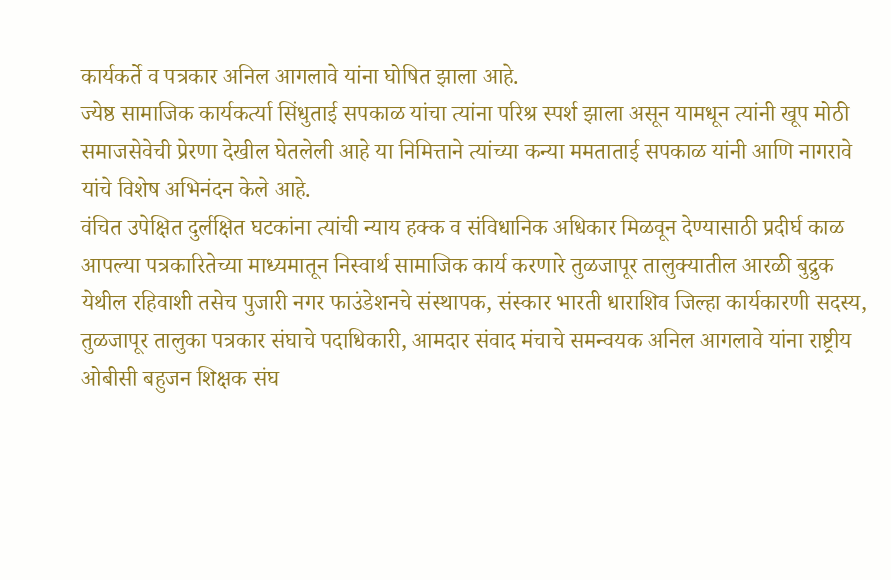कार्यकर्ते व पत्रकार अनिल आगलावे यांना घोषित झाला आहे.
ज्येष्ठ सामाजिक कार्यकर्त्या सिंधुताई सपकाळ यांचा त्यांना परिश्र स्पर्श झाला असून यामधून त्यांनी खूप मोठी समाजसेवेची प्रेरणा देखील घेतलेली आहे या निमित्ताने त्यांच्या कन्या ममताताई सपकाळ यांनी आणि नागरावे यांचे विशेष अभिनंदन केले आहे.
वंचित उपेक्षित दुर्लक्षित घटकांना त्यांची न्याय हक्क व संविधानिक अधिकार मिळवून देण्यासाठी प्रदीर्घ काळ आपल्या पत्रकारितेच्या माध्यमातून निस्वार्थ सामाजिक कार्य करणारे तुळजापूर तालुक्यातील आरळी बुद्रुक येथील रहिवाशी तसेच पुजारी नगर फाउंडेशनचे संस्थापक, संस्कार भारती धाराशिव जिल्हा कार्यकारणी सदस्य, तुळजापूर तालुका पत्रकार संघाचे पदाधिकारी, आमदार संवाद मंचाचे समन्वयक अनिल आगलावे यांना राष्ट्रीय ओबीसी बहुजन शिक्षक संघ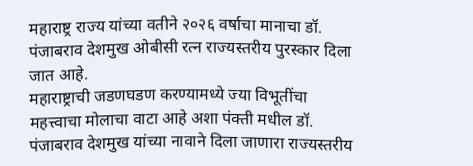महाराष्ट्र राज्य यांच्या वतीने २०२६ वर्षाचा मानाचा डॉ. पंजाबराव देशमुख ओबीसी रत्न राज्यस्तरीय पुरस्कार दिला जात आहे.
महाराष्ट्राची जडणघडण करण्यामध्ये ज्या विभूतींचा महत्त्वाचा मोलाचा वाटा आहे अशा पंक्ती मधील डॉ. पंजाबराव देशमुख यांच्या नावाने दिला जाणारा राज्यस्तरीय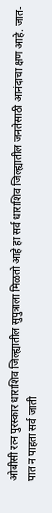ओबीसी रत्न पुरस्कार धाराशिव जिल्ह्यातील सुपुत्राला मिळतो आहे हा सर्व धाराशिव जिल्ह्यातील जनतेसाठी आनंदाचा क्षण आहे. जात-पात न पाहता सर्व जाती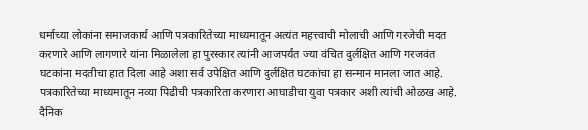धर्माच्या लोकांना समाजकार्य आणि पत्रकारितेच्या माध्यमातून अत्यंत महत्त्वाची मोलाची आणि गरजेची मदत करणारे आणि लागणारे यांना मिळालेला हा पुरस्कार त्यांनी आजपर्यंत ज्या वंचित दुर्लक्षित आणि गरजवंत घटकांना मदतीचा हात दिला आहे अशा सर्व उपेक्षित आणि दुर्लक्षित घटकांचा हा सन्मान मानला जात आहे.
पत्रकारितेच्या माध्यमातून नव्या पिढीची पत्रकारिता करणारा आघाडीचा युवा पत्रकार अशी त्यांची ओळख आहे. दैनिक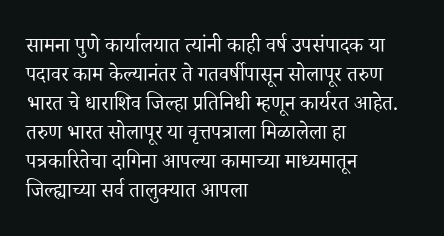सामना पुणे कार्यालयात त्यांनी काही वर्ष उपसंपादक या पदावर काम केल्यानंतर ते गतवर्षीपासून सोलापूर तरुण भारत चे धाराशिव जिल्हा प्रतिनिधी म्हणून कार्यरत आहेत. तरुण भारत सोलापूर या वृत्तपत्राला मिळालेला हा पत्रकारितेचा दागिना आपल्या कामाच्या माध्यमातून जिल्ह्याच्या सर्व तालुक्यात आपला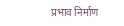प्रभाव निर्माण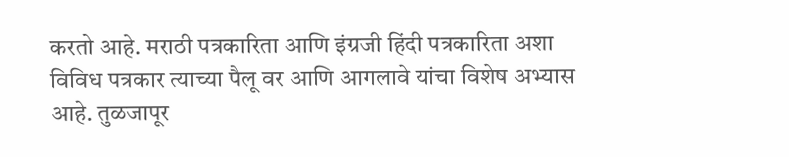करतो आहे. मराठी पत्रकारिता आणि इंग्रजी हिंदी पत्रकारिता अशा विविध पत्रकार त्याच्या पैलू वर आणि आगलावे यांचा विशेष अभ्यास आहे. तुळजापूर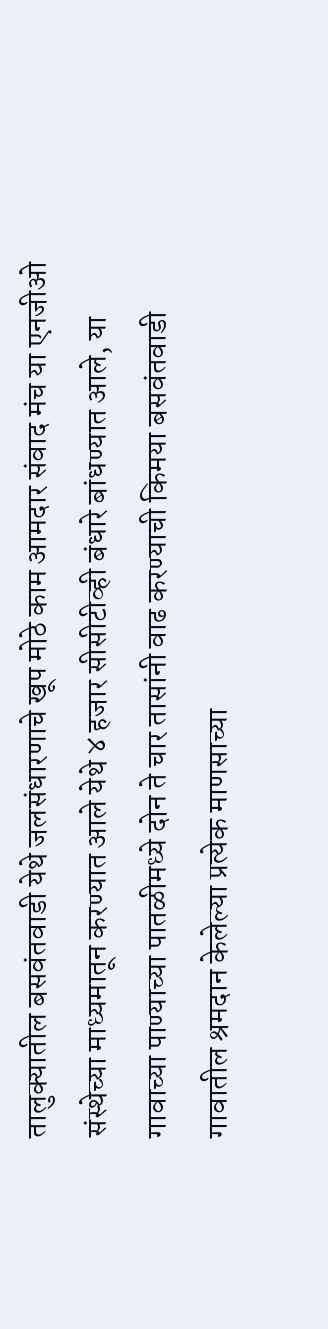तालुक्यातील बसवंतवाडी येथे जलसंधारणाचे खूप मोठे काम आमदार संवाद मंच या एनजीओ संस्थेच्या माध्यमातून करण्यात आले येथे ४ हजार सीसीटीव्ही बंधारे बांधण्यात आले, या गावाच्या पाण्याच्या पातळीमध्ये दोन ते चार तासांनी वाढ करण्याची किमया बसवंतवाडी गावातील श्रमदान केलेल्या प्रत्येक माणसाच्या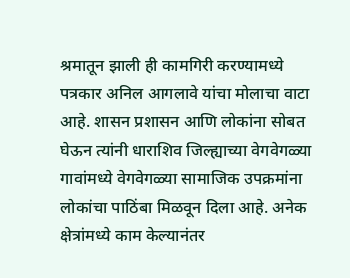श्रमातून झाली ही कामगिरी करण्यामध्ये पत्रकार अनिल आगलावे यांचा मोलाचा वाटा आहे. शासन प्रशासन आणि लोकांना सोबत घेऊन त्यांनी धाराशिव जिल्ह्याच्या वेगवेगळ्या गावांमध्ये वेगवेगळ्या सामाजिक उपक्रमांना लोकांचा पाठिंबा मिळवून दिला आहे. अनेक क्षेत्रांमध्ये काम केल्यानंतर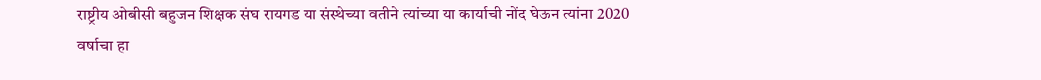राष्ट्रीय ओबीसी बहुजन शिक्षक संघ रायगड या संस्थेच्या वतीने त्यांच्या या कार्याची नोंद घेऊन त्यांना 2020 वर्षाचा हा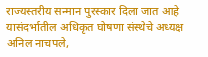राज्यस्तरीय सन्मान पुरस्कार दिला जात आहे यासंदर्भातील अधिकृत घोषणा संस्थेचे अध्यक्ष अनिल नाचपले,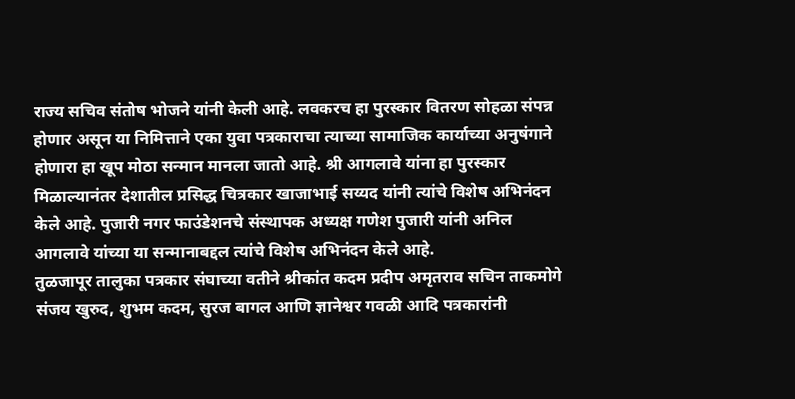राज्य सचिव संतोष भोजने यांनी केली आहे. लवकरच हा पुरस्कार वितरण सोहळा संपन्न होणार असून या निमित्ताने एका युवा पत्रकाराचा त्याच्या सामाजिक कार्याच्या अनुषंगाने होणारा हा खूप मोठा सन्मान मानला जातो आहे. श्री आगलावे यांना हा पुरस्कार मिळाल्यानंतर देशातील प्रसिद्ध चित्रकार खाजाभाई सय्यद यांनी त्यांचे विशेष अभिनंदन केले आहे. पुजारी नगर फाउंडेशनचे संस्थापक अध्यक्ष गणेश पुजारी यांनी अनिल आगलावे यांच्या या सन्मानाबद्दल त्यांचे विशेष अभिनंदन केले आहे.
तुळजापूर तालुका पत्रकार संघाच्या वतीने श्रीकांत कदम प्रदीप अमृतराव सचिन ताकमोगे संजय खुरुद, शुभम कदम, सुरज बागल आणि ज्ञानेश्वर गवळी आदि पत्रकारांनी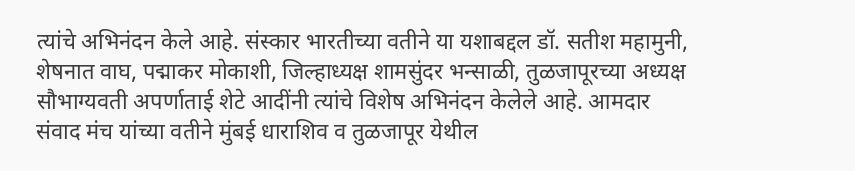त्यांचे अभिनंदन केले आहे. संस्कार भारतीच्या वतीने या यशाबद्दल डॉ. सतीश महामुनी, शेषनात वाघ, पद्माकर मोकाशी, जिल्हाध्यक्ष शामसुंदर भन्साळी, तुळजापूरच्या अध्यक्ष सौभाग्यवती अपर्णाताई शेटे आदींनी त्यांचे विशेष अभिनंदन केलेले आहे. आमदार संवाद मंच यांच्या वतीने मुंबई धाराशिव व तुळजापूर येथील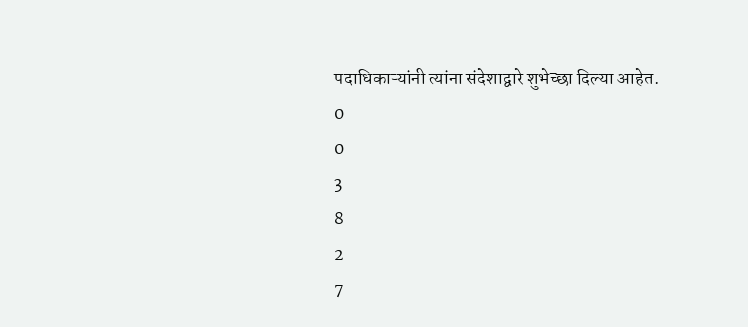पदाधिकाऱ्यांनी त्यांना संदेशाद्वारे शुभेच्छा दिल्या आहेत.
0
0
3
8
2
7